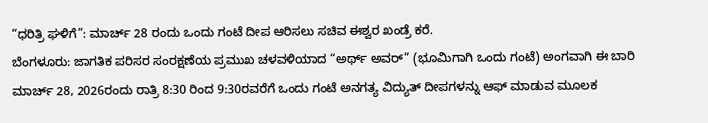“ಧರಿತ್ರಿ ಘಳಿಗೆ”: ಮಾರ್ಚ್ 28 ರಂದು ಒಂದು ಗಂಟೆ ದೀಪ ಆರಿಸಲು ಸಚಿವ ಈಶ್ವರ ಖಂಡ್ರೆ ಕರೆ.
ಬೆಂಗಳೂರು: ಜಾಗತಿಕ ಪರಿಸರ ಸಂರಕ್ಷಣೆಯ ಪ್ರಮುಖ ಚಳವಳಿಯಾದ “ಅರ್ಥ್ ಅವರ್” (ಭೂಮಿಗಾಗಿ ಒಂದು ಗಂಟೆ) ಅಂಗವಾಗಿ ಈ ಬಾರಿ ಮಾರ್ಚ್ 28, 2026ರಂದು ರಾತ್ರಿ 8:30 ರಿಂದ 9:30ರವರೆಗೆ ಒಂದು ಗಂಟೆ ಅನಗತ್ಯ ವಿದ್ಯುತ್ ದೀಪಗಳನ್ನು ಆಫ್ ಮಾಡುವ ಮೂಲಕ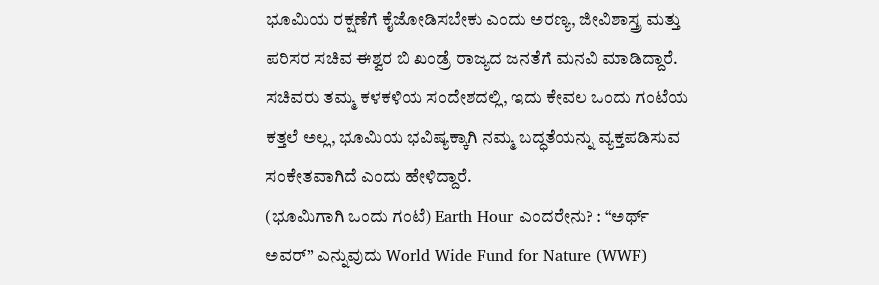ಭೂಮಿಯ ರಕ್ಷಣೆಗೆ ಕೈಜೋಡಿಸಬೇಕು ಎಂದು ಅರಣ್ಯ, ಜೀವಿಶಾಸ್ತ್ರ ಮತ್ತು ಪರಿಸರ ಸಚಿವ ಈಶ್ವರ ಬಿ ಖಂಡ್ರೆ ರಾಜ್ಯದ ಜನತೆಗೆ ಮನವಿ ಮಾಡಿದ್ದಾರೆ.
ಸಚಿವರು ತಮ್ಮ ಕಳಕಳಿಯ ಸಂದೇಶದಲ್ಲಿ, ಇದು ಕೇವಲ ಒಂದು ಗಂಟೆಯ ಕತ್ತಲೆ ಅಲ್ಲ, ಭೂಮಿಯ ಭವಿಷ್ಯಕ್ಕಾಗಿ ನಮ್ಮ ಬದ್ಧತೆಯನ್ನು ವ್ಯಕ್ತಪಡಿಸುವ ಸಂಕೇತವಾಗಿದೆ ಎಂದು ಹೇಳಿದ್ದಾರೆ.
(ಭೂಮಿಗಾಗಿ ಒಂದು ಗಂಟೆ) Earth Hour ಎಂದರೇನು? : “ಅರ್ಥ್ ಅವರ್” ಎನ್ನುವುದು World Wide Fund for Nature (WWF)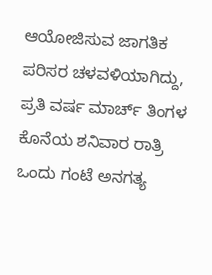ಆಯೋಜಿಸುವ ಜಾಗತಿಕ ಪರಿಸರ ಚಳವಳಿಯಾಗಿದ್ದು, ಪ್ರತಿ ವರ್ಷ ಮಾರ್ಚ್ ತಿಂಗಳ ಕೊನೆಯ ಶನಿವಾರ ರಾತ್ರಿ ಒಂದು ಗಂಟೆ ಅನಗತ್ಯ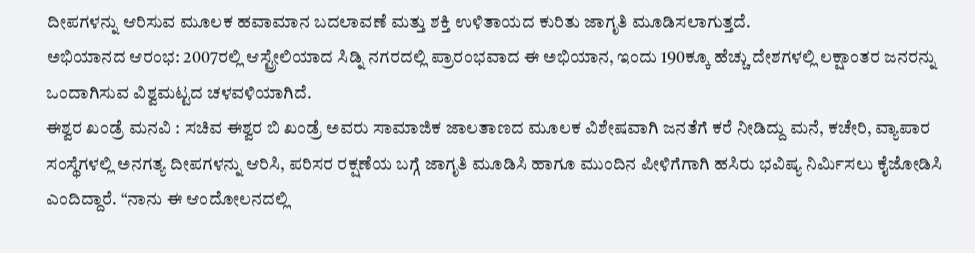ದೀಪಗಳನ್ನು ಆರಿಸುವ ಮೂಲಕ ಹವಾಮಾನ ಬದಲಾವಣೆ ಮತ್ತು ಶಕ್ತಿ ಉಳಿತಾಯದ ಕುರಿತು ಜಾಗೃತಿ ಮೂಡಿಸಲಾಗುತ್ತದೆ.
ಅಭಿಯಾನದ ಆರಂಭ: 2007ರಲ್ಲಿ ಆಸ್ಟ್ರೇಲಿಯಾದ ಸಿಡ್ನಿ ನಗರದಲ್ಲಿ ಪ್ರಾರಂಭವಾದ ಈ ಅಭಿಯಾನ, ಇಂದು 190ಕ್ಕೂ ಹೆಚ್ಚು ದೇಶಗಳಲ್ಲಿ ಲಕ್ಷಾಂತರ ಜನರನ್ನು ಒಂದಾಗಿಸುವ ವಿಶ್ವಮಟ್ಟದ ಚಳವಳಿಯಾಗಿದೆ.
ಈಶ್ವರ ಖಂಡ್ರೆ ಮನವಿ : ಸಚಿವ ಈಶ್ವರ ಬಿ ಖಂಡ್ರೆ ಅವರು ಸಾಮಾಜಿಕ ಜಾಲತಾಣದ ಮೂಲಕ ವಿಶೇಷವಾಗಿ ಜನತೆಗೆ ಕರೆ ನೀಡಿದ್ದು ಮನೆ, ಕಚೇರಿ, ವ್ಯಾಪಾರ ಸಂಸ್ಥೆಗಳಲ್ಲಿ ಅನಗತ್ಯ ದೀಪಗಳನ್ನು ಆರಿಸಿ, ಪರಿಸರ ರಕ್ಷಣೆಯ ಬಗ್ಗೆ ಜಾಗೃತಿ ಮೂಡಿಸಿ ಹಾಗೂ ಮುಂದಿನ ಪೀಳಿಗೆಗಾಗಿ ಹಸಿರು ಭವಿಷ್ಯ ನಿರ್ಮಿಸಲು ಕೈಜೋಡಿಸಿ ಎಂದಿದ್ದಾರೆ. “ನಾನು ಈ ಆಂದೋಲನದಲ್ಲಿ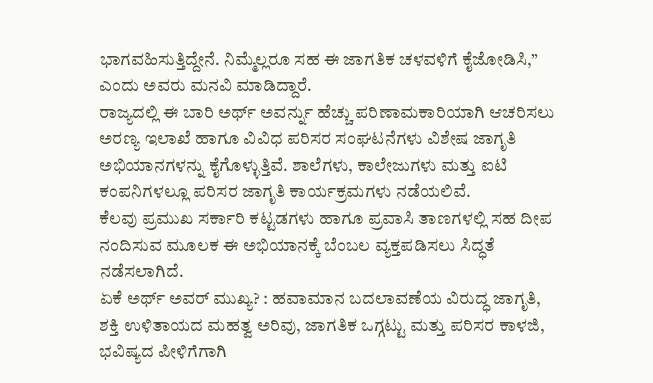ಭಾಗವಹಿಸುತ್ತಿದ್ದೇನೆ. ನಿಮ್ಮೆಲ್ಲರೂ ಸಹ ಈ ಜಾಗತಿಕ ಚಳವಳಿಗೆ ಕೈಜೋಡಿಸಿ,” ಎಂದು ಅವರು ಮನವಿ ಮಾಡಿದ್ದಾರೆ.
ರಾಜ್ಯದಲ್ಲಿ ಈ ಬಾರಿ ಅರ್ಥ್ ಅವರ್ನ್ನು ಹೆಚ್ಚು ಪರಿಣಾಮಕಾರಿಯಾಗಿ ಆಚರಿಸಲು ಅರಣ್ಯ ಇಲಾಖೆ ಹಾಗೂ ವಿವಿಧ ಪರಿಸರ ಸಂಘಟನೆಗಳು ವಿಶೇಷ ಜಾಗೃತಿ ಅಭಿಯಾನಗಳನ್ನು ಕೈಗೊಳ್ಳುತ್ತಿವೆ. ಶಾಲೆಗಳು, ಕಾಲೇಜುಗಳು ಮತ್ತು ಐಟಿ ಕಂಪನಿಗಳಲ್ಲೂ ಪರಿಸರ ಜಾಗೃತಿ ಕಾರ್ಯಕ್ರಮಗಳು ನಡೆಯಲಿವೆ.
ಕೆಲವು ಪ್ರಮುಖ ಸರ್ಕಾರಿ ಕಟ್ಟಡಗಳು ಹಾಗೂ ಪ್ರವಾಸಿ ತಾಣಗಳಲ್ಲಿ ಸಹ ದೀಪ ನಂದಿಸುವ ಮೂಲಕ ಈ ಅಭಿಯಾನಕ್ಕೆ ಬೆಂಬಲ ವ್ಯಕ್ತಪಡಿಸಲು ಸಿದ್ಧತೆ ನಡೆಸಲಾಗಿದೆ.
ಏಕೆ ಅರ್ಥ್ ಅವರ್ ಮುಖ್ಯ? : ಹವಾಮಾನ ಬದಲಾವಣೆಯ ವಿರುದ್ಧ ಜಾಗೃತಿ, ಶಕ್ತಿ ಉಳಿತಾಯದ ಮಹತ್ವ ಅರಿವು, ಜಾಗತಿಕ ಒಗ್ಗಟ್ಟು ಮತ್ತು ಪರಿಸರ ಕಾಳಜಿ, ಭವಿಷ್ಯದ ಪೀಳಿಗೆಗಾಗಿ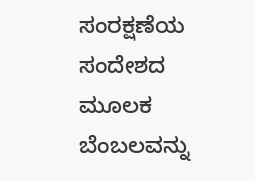ಸಂರಕ್ಷಣೆಯ ಸಂದೇಶದ ಮೂಲಕ ಬೆಂಬಲವನ್ನು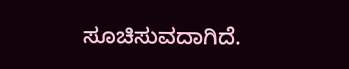ಸೂಚಿಸುವದಾಗಿದೆ.